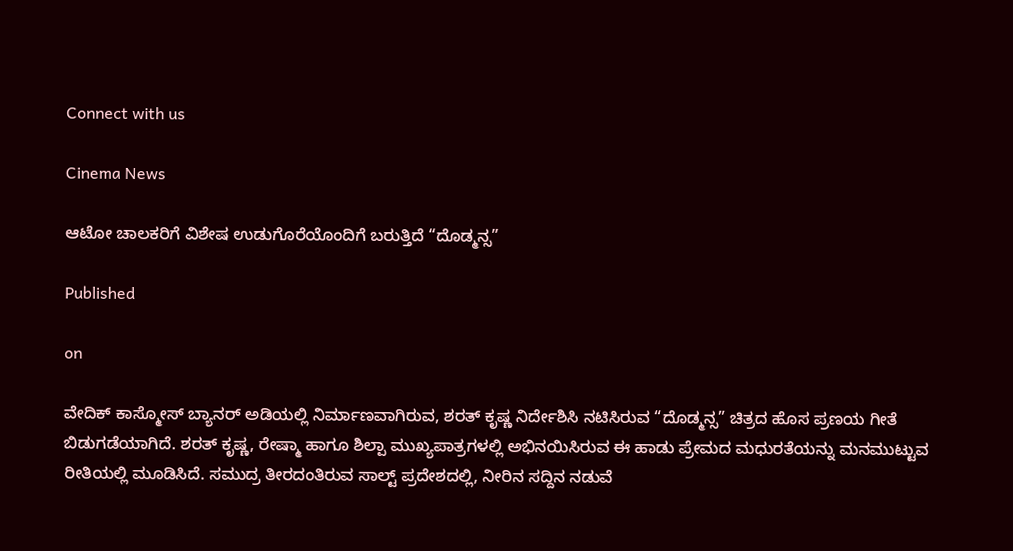Connect with us

Cinema News

ಆಟೋ ಚಾಲಕರಿಗೆ ವಿಶೇಷ ಉಡುಗೊರೆಯೊಂದಿಗೆ ಬರುತ್ತಿದೆ “ದೊಡ್ಮನ್ಸ”

Published

on

ವೇದಿಕ್ ಕಾಸ್ಮೋಸ್ ಬ್ಯಾನರ್ ಅಡಿಯಲ್ಲಿ ನಿರ್ಮಾಣವಾಗಿರುವ, ಶರತ್ ಕೃಷ್ಣ ನಿರ್ದೇಶಿಸಿ ನಟಿಸಿರುವ “ದೊಡ್ಮನ್ಸ” ಚಿತ್ರದ ಹೊಸ ಪ್ರಣಯ ಗೀತೆ ಬಿಡುಗಡೆಯಾಗಿದೆ. ಶರತ್ ಕೃಷ್ಣ, ರೇಷ್ಮಾ ಹಾಗೂ ಶಿಲ್ಪಾ ಮುಖ್ಯಪಾತ್ರಗಳಲ್ಲಿ ಅಭಿನಯಿಸಿರುವ ಈ ಹಾಡು ಪ್ರೇಮದ ಮಧುರತೆಯನ್ನು ಮನಮುಟ್ಟುವ ರೀತಿಯಲ್ಲಿ ಮೂಡಿಸಿದೆ. ಸಮುದ್ರ ತೀರದಂತಿರುವ ಸಾಲ್ಟ್ ಪ್ರದೇಶದಲ್ಲಿ, ನೀರಿನ ಸದ್ದಿನ ನಡುವೆ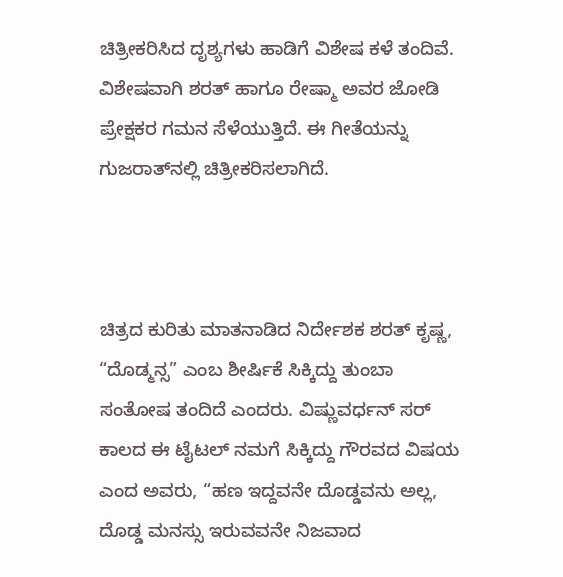ಚಿತ್ರೀಕರಿಸಿದ ದೃಶ್ಯಗಳು ಹಾಡಿಗೆ ವಿಶೇಷ ಕಳೆ ತಂದಿವೆ. ವಿಶೇಷವಾಗಿ ಶರತ್ ಹಾಗೂ ರೇಷ್ಮಾ ಅವರ ಜೋಡಿ ಪ್ರೇಕ್ಷಕರ ಗಮನ ಸೆಳೆಯುತ್ತಿದೆ. ಈ ಗೀತೆಯನ್ನು ಗುಜರಾತ್‌ನಲ್ಲಿ ಚಿತ್ರೀಕರಿಸಲಾಗಿದೆ.



ಚಿತ್ರದ ಕುರಿತು ಮಾತನಾಡಿದ ನಿರ್ದೇಶಕ ಶರತ್ ಕೃಷ್ಣ, “ದೊಡ್ಮನ್ಸ” ಎಂಬ ಶೀರ್ಷಿಕೆ ಸಿಕ್ಕಿದ್ದು ತುಂಬಾ ಸಂತೋಷ ತಂದಿದೆ ಎಂದರು. ವಿಷ್ಣುವರ್ಧನ್ ಸರ್ ಕಾಲದ ಈ ಟೈಟಲ್ ನಮಗೆ ಸಿಕ್ಕಿದ್ದು ಗೌರವದ ವಿಷಯ ಎಂದ ಅವರು, “ಹಣ ಇದ್ದವನೇ ದೊಡ್ಡವನು ಅಲ್ಲ, ದೊಡ್ಡ ಮನಸ್ಸು ಇರುವವನೇ ನಿಜವಾದ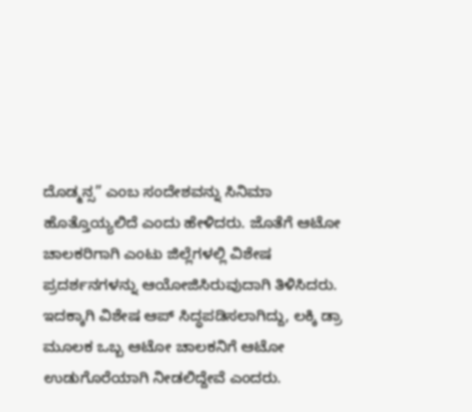ದೊಡ್ಮನ್ಸ” ಎಂಬ ಸಂದೇಶವನ್ನು ಸಿನಿಮಾ ಹೊತ್ತೊಯ್ಯಲಿದೆ ಎಂದು ಹೇಳಿದರು. ಜೊತೆಗೆ ಆಟೋ ಚಾಲಕರಿಗಾಗಿ ಎಂಟು ಜಿಲ್ಲೆಗಳಲ್ಲಿ ವಿಶೇಷ ಪ್ರದರ್ಶನಗಳನ್ನು ಆಯೋಜಿಸಿರುವುದಾಗಿ ತಿಳಿಸಿದರು. ಇದಕ್ಕಾಗಿ ವಿಶೇಷ ಆಪ್ ಸಿದ್ಧಪಡಿಸಲಾಗಿದ್ದು, ಲಕ್ಕಿ ಡ್ರಾ ಮೂಲಕ ಒಬ್ಬ ಆಟೋ ಚಾಲಕನಿಗೆ ಆಟೋ ಉಡುಗೊರೆಯಾಗಿ ನೀಡಲಿದ್ದೇವೆ ಎಂದರು.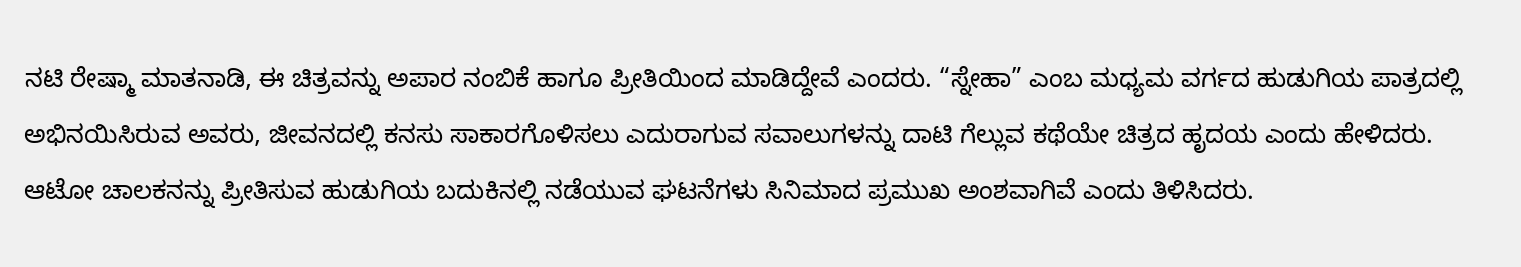ನಟಿ ರೇಷ್ಮಾ ಮಾತನಾಡಿ, ಈ ಚಿತ್ರವನ್ನು ಅಪಾರ ನಂಬಿಕೆ ಹಾಗೂ ಪ್ರೀತಿಯಿಂದ ಮಾಡಿದ್ದೇವೆ ಎಂದರು. “ಸ್ನೇಹಾ” ಎಂಬ ಮಧ್ಯಮ ವರ್ಗದ ಹುಡುಗಿಯ ಪಾತ್ರದಲ್ಲಿ ಅಭಿನಯಿಸಿರುವ ಅವರು, ಜೀವನದಲ್ಲಿ ಕನಸು ಸಾಕಾರಗೊಳಿಸಲು ಎದುರಾಗುವ ಸವಾಲುಗಳನ್ನು ದಾಟಿ ಗೆಲ್ಲುವ ಕಥೆಯೇ ಚಿತ್ರದ ಹೃದಯ ಎಂದು ಹೇಳಿದರು. ಆಟೋ ಚಾಲಕನನ್ನು ಪ್ರೀತಿಸುವ ಹುಡುಗಿಯ ಬದುಕಿನಲ್ಲಿ ನಡೆಯುವ ಘಟನೆಗಳು ಸಿನಿಮಾದ ಪ್ರಮುಖ ಅಂಶವಾಗಿವೆ ಎಂದು ತಿಳಿಸಿದರು.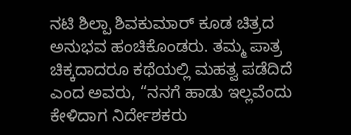ನಟಿ ಶಿಲ್ಪಾ ಶಿವಕುಮಾರ್ ಕೂಡ ಚಿತ್ರದ ಅನುಭವ ಹಂಚಿಕೊಂಡರು. ತಮ್ಮ ಪಾತ್ರ ಚಿಕ್ಕದಾದರೂ ಕಥೆಯಲ್ಲಿ ಮಹತ್ವ ಪಡೆದಿದೆ ಎಂದ ಅವರು, “ನನಗೆ ಹಾಡು ಇಲ್ಲವೆಂದು ಕೇಳಿದಾಗ ನಿರ್ದೇಶಕರು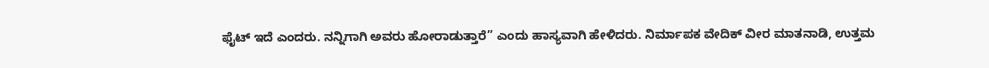ಫೈಟ್ ಇದೆ ಎಂದರು. ನನ್ನಿಗಾಗಿ ಅವರು ಹೋರಾಡುತ್ತಾರೆ” ಎಂದು ಹಾಸ್ಯವಾಗಿ ಹೇಳಿದರು. ನಿರ್ಮಾಪಕ ವೇದಿಕ್ ವೀರ ಮಾತನಾಡಿ, ಉತ್ತಮ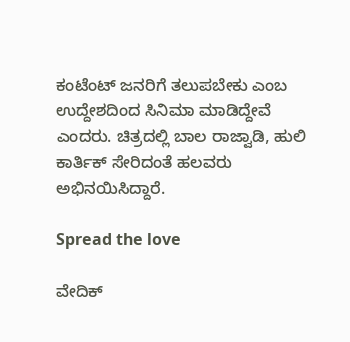ಕಂಟೆಂಟ್ ಜನರಿಗೆ ತಲುಪಬೇಕು ಎಂಬ ಉದ್ದೇಶದಿಂದ ಸಿನಿಮಾ ಮಾಡಿದ್ದೇವೆ ಎಂದರು. ಚಿತ್ರದಲ್ಲಿ ಬಾಲ ರಾಜ್ವಾಡಿ, ಹುಲಿ ಕಾರ್ತಿಕ್ ಸೇರಿದಂತೆ ಹಲವರು ಅಭಿನಯಿಸಿದ್ದಾರೆ.

Spread the love

ವೇದಿಕ್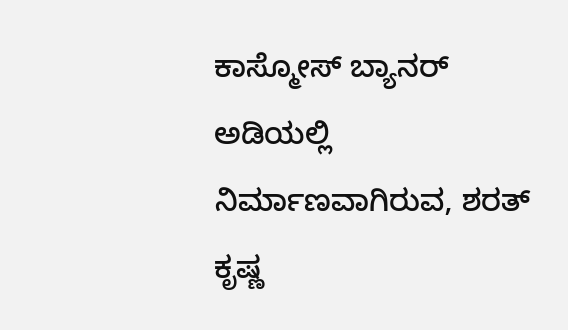ಕಾಸ್ಮೋಸ್ ಬ್ಯಾನರ್ ಅಡಿಯಲ್ಲಿ ನಿರ್ಮಾಣವಾಗಿರುವ, ಶರತ್ ಕೃಷ್ಣ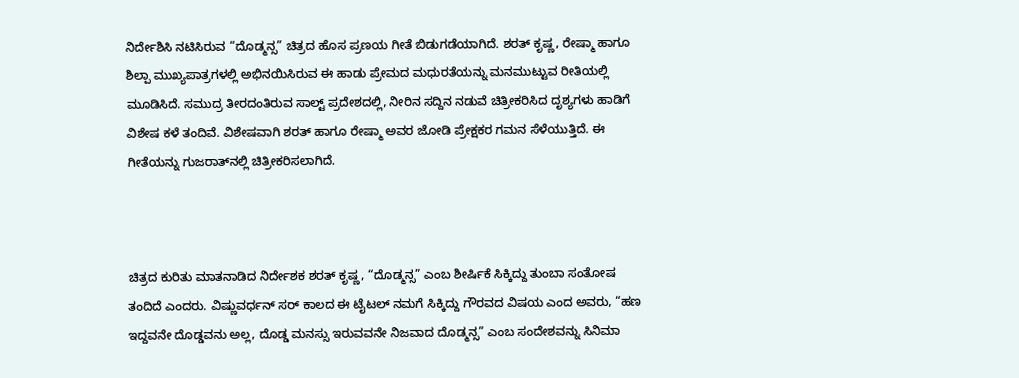ನಿರ್ದೇಶಿಸಿ ನಟಿಸಿರುವ “ದೊಡ್ಮನ್ಸ” ಚಿತ್ರದ ಹೊಸ ಪ್ರಣಯ ಗೀತೆ ಬಿಡುಗಡೆಯಾಗಿದೆ. ಶರತ್ ಕೃಷ್ಣ, ರೇಷ್ಮಾ ಹಾಗೂ ಶಿಲ್ಪಾ ಮುಖ್ಯಪಾತ್ರಗಳಲ್ಲಿ ಅಭಿನಯಿಸಿರುವ ಈ ಹಾಡು ಪ್ರೇಮದ ಮಧುರತೆಯನ್ನು ಮನಮುಟ್ಟುವ ರೀತಿಯಲ್ಲಿ ಮೂಡಿಸಿದೆ. ಸಮುದ್ರ ತೀರದಂತಿರುವ ಸಾಲ್ಟ್ ಪ್ರದೇಶದಲ್ಲಿ, ನೀರಿನ ಸದ್ದಿನ ನಡುವೆ ಚಿತ್ರೀಕರಿಸಿದ ದೃಶ್ಯಗಳು ಹಾಡಿಗೆ ವಿಶೇಷ ಕಳೆ ತಂದಿವೆ. ವಿಶೇಷವಾಗಿ ಶರತ್ ಹಾಗೂ ರೇಷ್ಮಾ ಅವರ ಜೋಡಿ ಪ್ರೇಕ್ಷಕರ ಗಮನ ಸೆಳೆಯುತ್ತಿದೆ. ಈ ಗೀತೆಯನ್ನು ಗುಜರಾತ್‌ನಲ್ಲಿ ಚಿತ್ರೀಕರಿಸಲಾಗಿದೆ.



ಚಿತ್ರದ ಕುರಿತು ಮಾತನಾಡಿದ ನಿರ್ದೇಶಕ ಶರತ್ ಕೃಷ್ಣ, “ದೊಡ್ಮನ್ಸ” ಎಂಬ ಶೀರ್ಷಿಕೆ ಸಿಕ್ಕಿದ್ದು ತುಂಬಾ ಸಂತೋಷ ತಂದಿದೆ ಎಂದರು. ವಿಷ್ಣುವರ್ಧನ್ ಸರ್ ಕಾಲದ ಈ ಟೈಟಲ್ ನಮಗೆ ಸಿಕ್ಕಿದ್ದು ಗೌರವದ ವಿಷಯ ಎಂದ ಅವರು, “ಹಣ ಇದ್ದವನೇ ದೊಡ್ಡವನು ಅಲ್ಲ, ದೊಡ್ಡ ಮನಸ್ಸು ಇರುವವನೇ ನಿಜವಾದ ದೊಡ್ಮನ್ಸ” ಎಂಬ ಸಂದೇಶವನ್ನು ಸಿನಿಮಾ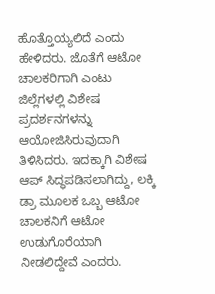ಹೊತ್ತೊಯ್ಯಲಿದೆ ಎಂದು ಹೇಳಿದರು. ಜೊತೆಗೆ ಆಟೋ ಚಾಲಕರಿಗಾಗಿ ಎಂಟು ಜಿಲ್ಲೆಗಳಲ್ಲಿ ವಿಶೇಷ ಪ್ರದರ್ಶನಗಳನ್ನು ಆಯೋಜಿಸಿರುವುದಾಗಿ ತಿಳಿಸಿದರು. ಇದಕ್ಕಾಗಿ ವಿಶೇಷ ಆಪ್ ಸಿದ್ಧಪಡಿಸಲಾಗಿದ್ದು, ಲಕ್ಕಿ ಡ್ರಾ ಮೂಲಕ ಒಬ್ಬ ಆಟೋ ಚಾಲಕನಿಗೆ ಆಟೋ ಉಡುಗೊರೆಯಾಗಿ ನೀಡಲಿದ್ದೇವೆ ಎಂದರು.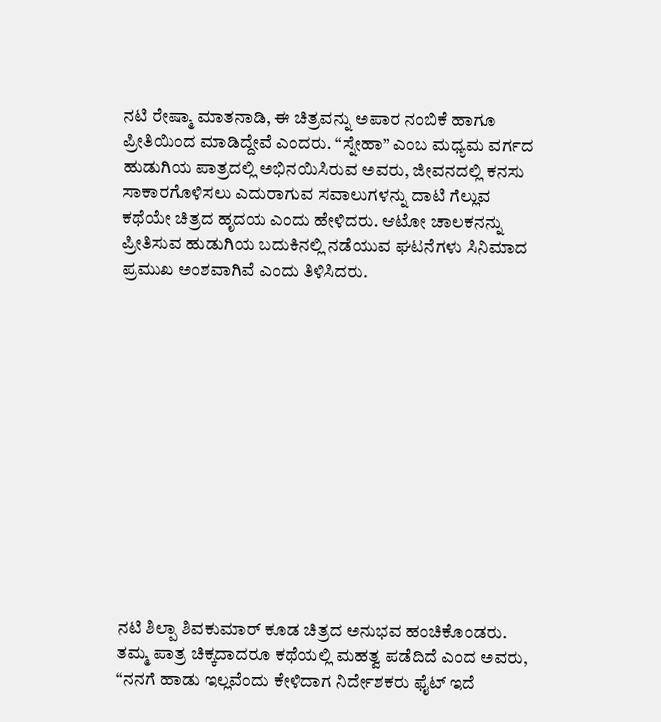ನಟಿ ರೇಷ್ಮಾ ಮಾತನಾಡಿ, ಈ ಚಿತ್ರವನ್ನು ಅಪಾರ ನಂಬಿಕೆ ಹಾಗೂ ಪ್ರೀತಿಯಿಂದ ಮಾಡಿದ್ದೇವೆ ಎಂದರು. “ಸ್ನೇಹಾ” ಎಂಬ ಮಧ್ಯಮ ವರ್ಗದ ಹುಡುಗಿಯ ಪಾತ್ರದಲ್ಲಿ ಅಭಿನಯಿಸಿರುವ ಅವರು, ಜೀವನದಲ್ಲಿ ಕನಸು ಸಾಕಾರಗೊಳಿಸಲು ಎದುರಾಗುವ ಸವಾಲುಗಳನ್ನು ದಾಟಿ ಗೆಲ್ಲುವ ಕಥೆಯೇ ಚಿತ್ರದ ಹೃದಯ ಎಂದು ಹೇಳಿದರು. ಆಟೋ ಚಾಲಕನನ್ನು ಪ್ರೀತಿಸುವ ಹುಡುಗಿಯ ಬದುಕಿನಲ್ಲಿ ನಡೆಯುವ ಘಟನೆಗಳು ಸಿನಿಮಾದ ಪ್ರಮುಖ ಅಂಶವಾಗಿವೆ ಎಂದು ತಿಳಿಸಿದರು.













ನಟಿ ಶಿಲ್ಪಾ ಶಿವಕುಮಾರ್ ಕೂಡ ಚಿತ್ರದ ಅನುಭವ ಹಂಚಿಕೊಂಡರು. ತಮ್ಮ ಪಾತ್ರ ಚಿಕ್ಕದಾದರೂ ಕಥೆಯಲ್ಲಿ ಮಹತ್ವ ಪಡೆದಿದೆ ಎಂದ ಅವರು, “ನನಗೆ ಹಾಡು ಇಲ್ಲವೆಂದು ಕೇಳಿದಾಗ ನಿರ್ದೇಶಕರು ಫೈಟ್ ಇದೆ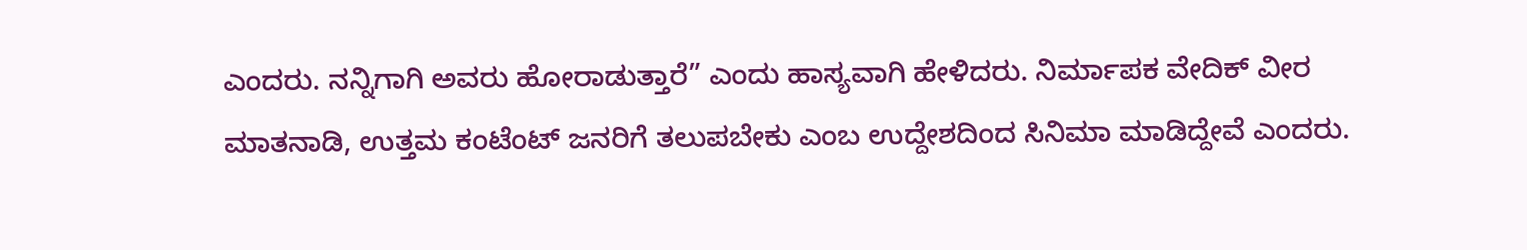ಎಂದರು. ನನ್ನಿಗಾಗಿ ಅವರು ಹೋರಾಡುತ್ತಾರೆ” ಎಂದು ಹಾಸ್ಯವಾಗಿ ಹೇಳಿದರು. ನಿರ್ಮಾಪಕ ವೇದಿಕ್ ವೀರ ಮಾತನಾಡಿ, ಉತ್ತಮ ಕಂಟೆಂಟ್ ಜನರಿಗೆ ತಲುಪಬೇಕು ಎಂಬ ಉದ್ದೇಶದಿಂದ ಸಿನಿಮಾ ಮಾಡಿದ್ದೇವೆ ಎಂದರು.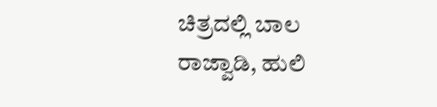ಚಿತ್ರದಲ್ಲಿ ಬಾಲ ರಾಜ್ವಾಡಿ, ಹುಲಿ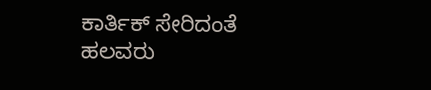ಕಾರ್ತಿಕ್ ಸೇರಿದಂತೆ ಹಲವರು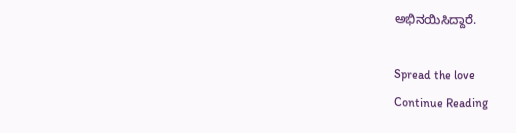ಅಭಿನಯಿಸಿದ್ದಾರೆ.

Spread the love
Continue Reading